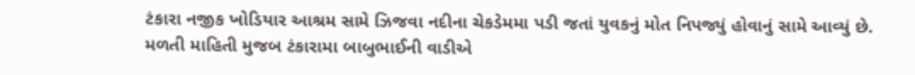ટંકારા નજીક ખોડિયાર આશ્રમ સામે ઝિજવા નદીના ચેકડેમમા પડી જતાં યુવકનું મોત નિપજ્યું હોવાનું સામે આવ્યું છે.
મળતી માહિતી મુજબ ટંકારામા બાબુભાઈની વાડીએ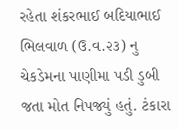રહેતા શંકરભાઈ બદિયાભાઈ ભિલવાળ (ઉ.વ.૨૩) નુ ચેકડેમના પાણીમા પડી ડુબી જતા મોત નિપજ્યું હતું. ટંકારા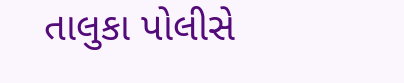તાલુકા પોલીસે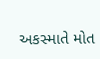અકસ્માતે મોત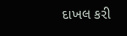દાખલ કરી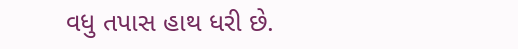વધુ તપાસ હાથ ધરી છે.